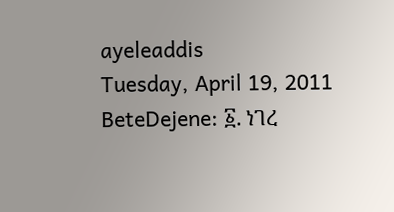ayeleaddis
Tuesday, April 19, 2011
BeteDejene: ፩. ነገረ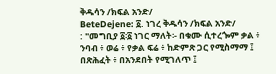ቅዱሳን /ክፍል አንድ/
BeteDejene: ፩. ነገረ ቅዱሳን /ክፍል አንድ/
: "መግቢያ ፩፡፩ ነገር ማለት፡- በቁሙ ሲተረጐም ቃል ፥ ንባብ ፥ ወሬ ፥ የቃል ፍሬ ፥ ከድምጽ ጋር የሚስማማ ፤ በጽሕፈት ፥ በአንደበት የሚገለጥ ፤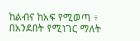ከልብና ከአፍ የሚወጣ ፥ በአንደበት የሚነገር ማለት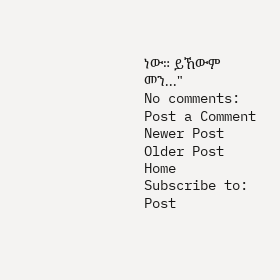ነው። ይኸውም መን..."
No comments:
Post a Comment
Newer Post
Older Post
Home
Subscribe to:
Post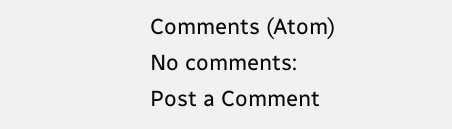Comments (Atom)
No comments:
Post a Comment